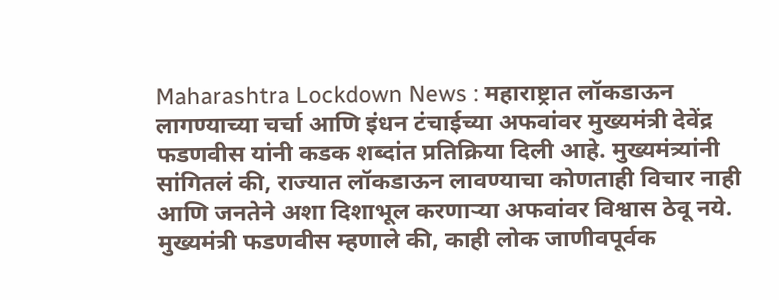Maharashtra Lockdown News : महाराष्ट्रात लॉकडाऊन लागण्याच्या चर्चा आणि इंधन टंचाईच्या अफवांवर मुख्यमंत्री देवेंद्र फडणवीस यांनी कडक शब्दांत प्रतिक्रिया दिली आहे. मुख्यमंत्र्यांनी सांगितलं की, राज्यात लॉकडाऊन लावण्याचा कोणताही विचार नाही आणि जनतेने अशा दिशाभूल करणाऱ्या अफवांवर विश्वास ठेवू नये.
मुख्यमंत्री फडणवीस म्हणाले की, काही लोक जाणीवपूर्वक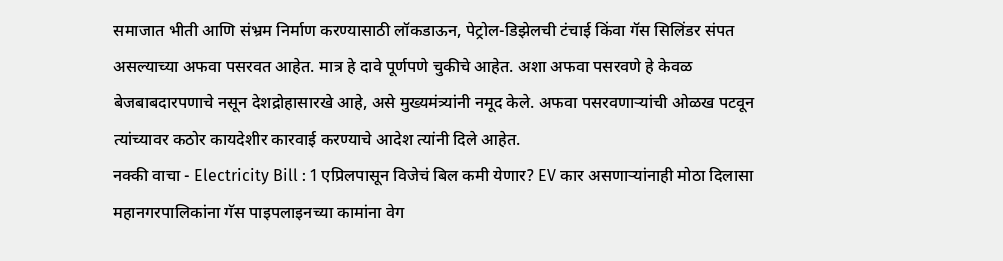समाजात भीती आणि संभ्रम निर्माण करण्यासाठी लॉकडाऊन, पेट्रोल-डिझेलची टंचाई किंवा गॅस सिलिंडर संपत असल्याच्या अफवा पसरवत आहेत. मात्र हे दावे पूर्णपणे चुकीचे आहेत. अशा अफवा पसरवणे हे केवळ बेजबाबदारपणाचे नसून देशद्रोहासारखे आहे, असे मुख्यमंत्र्यांनी नमूद केले. अफवा पसरवणाऱ्यांची ओळख पटवून त्यांच्यावर कठोर कायदेशीर कारवाई करण्याचे आदेश त्यांनी दिले आहेत.
नक्की वाचा - Electricity Bill : 1 एप्रिलपासून विजेचं बिल कमी येणार? EV कार असणाऱ्यांनाही मोठा दिलासा
महानगरपालिकांना गॅस पाइपलाइनच्या कामांना वेग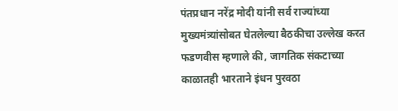पंतप्रधान नरेंद्र मोदी यांनी सर्व राज्यांच्या मुख्यमंत्र्यांसोबत घेतलेल्या बैठकीचा उल्लेख करत फडणवीस म्हणाले की, जागतिक संकटाच्या काळातही भारताने इंधन पुरवठा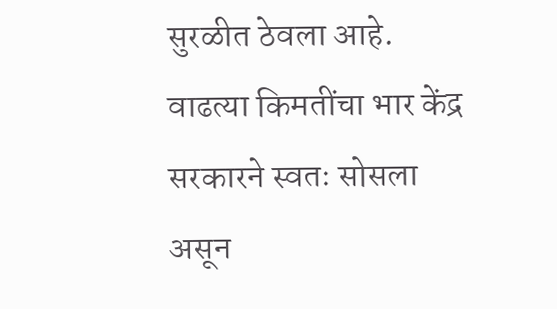सुरळीत ठेवला आहे. वाढत्या किमतींचा भार केंद्र सरकारने स्वतः सोसला असून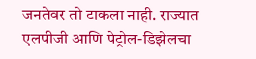जनतेवर तो टाकला नाही. राज्यात एलपीजी आणि पेट्रोल-डिझेलचा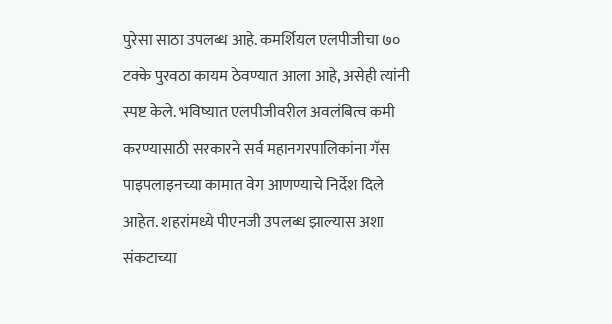पुरेसा साठा उपलब्ध आहे. कमर्शियल एलपीजीचा ७० टक्के पुरवठा कायम ठेवण्यात आला आहे, असेही त्यांनी स्पष्ट केले. भविष्यात एलपीजीवरील अवलंबित्व कमी करण्यासाठी सरकारने सर्व महानगरपालिकांना गॅस पाइपलाइनच्या कामात वेग आणण्याचे निर्देश दिले आहेत. शहरांमध्ये पीएनजी उपलब्ध झाल्यास अशा संकटाच्या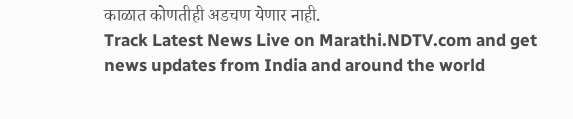काळात कोणतीही अडचण येणार नाही.
Track Latest News Live on Marathi.NDTV.com and get news updates from India and around the world